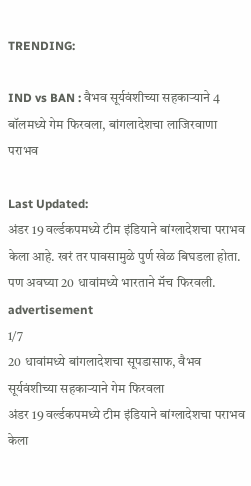TRENDING:

IND vs BAN : वैभव सूर्यवंशीच्या सहकाऱ्याने 4 बॉलमध्ये गेम फिरवला, बांगलादेशचा लाजिरवाणा पराभव

Last Updated:
अंडर 19 वर्ल्डकपमध्ये टीम इंडियाने बांग्लादेशचा पराभव केला आहे. खरं तर पावसामुळे पुर्ण खेळ बिघडला होता. पण अवघ्या 20 धावांमध्ये भारताने मॅच फिरवली.
advertisement
1/7
20 धावांमध्ये बांगलादेशचा सूपडासाफ, वैभव सूर्यवंशीच्या सहकाऱ्याने गेम फिरवला
अंडर 19 वर्ल्डकपमध्ये टीम इंडियाने बांग्लादेशचा पराभव केला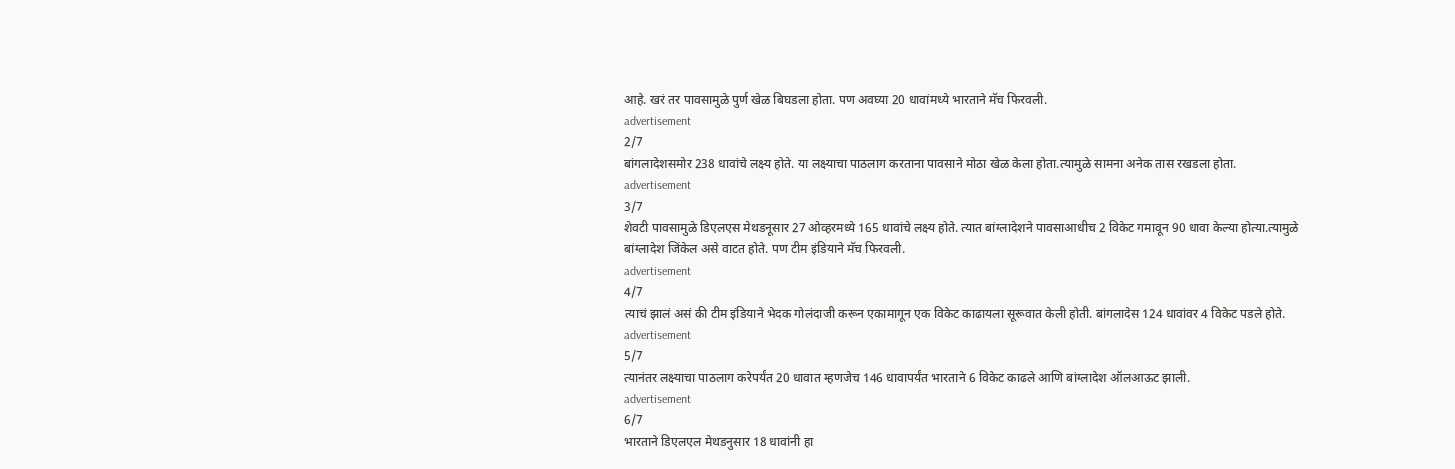आहे. खरं तर पावसामुळे पुर्ण खेळ बिघडला होता. पण अवघ्या 20 धावांमध्ये भारताने मॅच फिरवली.
advertisement
2/7
बांगलादेशसमोर 238 धावांचे लक्ष्य होते. या लक्ष्याचा पाठलाग करताना पावसाने मोठा खेळ केला होता.त्यामुळे सामना अनेक तास रखडला होता.
advertisement
3/7
शेवटी पावसामुळे डिएलएस मेथडनूसार 27 ओव्हरमध्ये 165 धावांचे लक्ष्य होते. त्यात बांग्लादेशने पावसाआधीच 2 विकेट गमावून 90 धावा केल्या होत्या.त्यामुळे बांग्लादेश जिंकेल असे वाटत होते. पण टीम इंडियाने मॅच फिरवली.
advertisement
4/7
त्याचं झालं असं की टीम इंडियाने भेदक गोलंदाजी करून एकामागून एक विकेट काढायला सूरूवात केली होती. बांगलादेस 124 धावांवर 4 विकेट पडले होते.
advertisement
5/7
त्यानंतर लक्ष्याचा पाठलाग करेपर्यंत 20 धावात म्हणजेच 146 धावापर्यंत भारताने 6 विकेट काढले आणि बांग्लादेश ऑलआऊट झाली.
advertisement
6/7
भारताने डिएलएल मेथडनुसार 18 धावांनी हा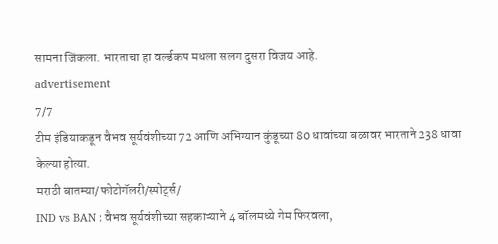सामना जिंकला. भारताचा हा वर्ल्डकप मधला सलग दुसरा विजय आहे.
advertisement
7/7
टीम इंडियाकडून वैभव सूर्यवंशीच्या 72 आणि अभिग्यान कुंडूच्या 80 धावांच्या बळावर भारताने 238 धावा केल्या होत्या.
मराठी बातम्या/फोटोगॅलरी/स्पोर्ट्स/
IND vs BAN : वैभव सूर्यवंशीच्या सहकाऱ्याने 4 बॉलमध्ये गेम फिरवला,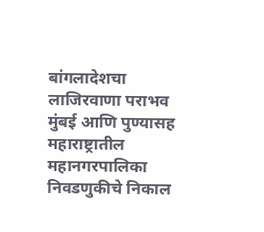बांगलादेशचा लाजिरवाणा पराभव
मुंबई आणि पुण्यासह महाराष्ट्रातील महानगरपालिका निवडणुकीचे निकाल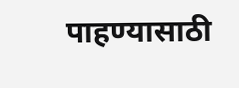पाहण्यासाठी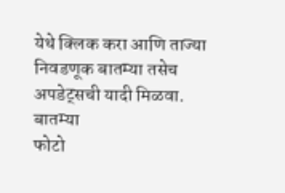येथे क्लिक करा आणि ताज्या निवडणूक बातम्या तसेच अपडेट्सची यादी मिळवा.
बातम्या
फोटो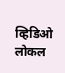व्हिडिओ
लोकल